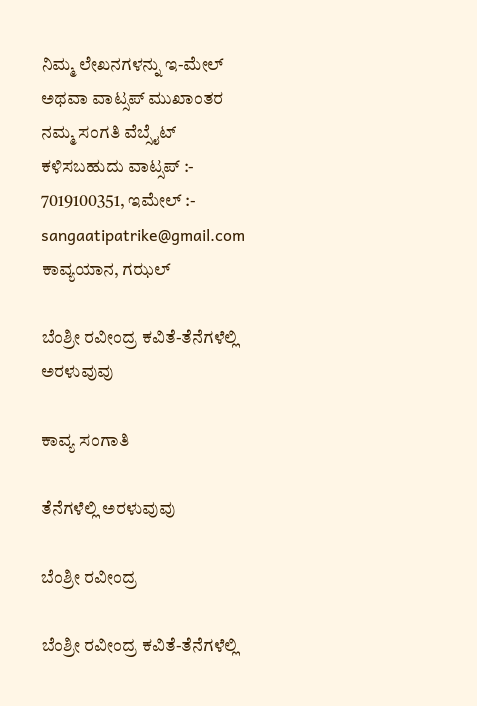ನಿಮ್ಮ ಲೇಖನಗಳನ್ನು ಇ-ಮೇಲ್ ಅಥವಾ ವಾಟ್ಸಪ್ ಮುಖಾಂತರ ನಮ್ಮ ಸಂಗತಿ ವೆಬ್ಸೈಟ್ ಕಳಿಸಬಹುದು ವಾಟ್ಸಪ್‌ :- 7019100351, ಇಮೇಲ್ :- sangaatipatrike@gmail.com
ಕಾವ್ಯಯಾನ, ಗಝಲ್

ಬೆಂಶ್ರೀ ರವೀಂದ್ರ ಕವಿತೆ-ತೆನೆಗಳೆಲ್ಲಿ ಅರಳುವುವು

ಕಾವ್ಯ ಸಂಗಾತಿ

ತೆನೆಗಳೆಲ್ಲಿ ಅರಳುವುವು

ಬೆಂಶ್ರೀ ರವೀಂದ್ರ

ಬೆಂಶ್ರೀ ರವೀಂದ್ರ ಕವಿತೆ-ತೆನೆಗಳೆಲ್ಲಿ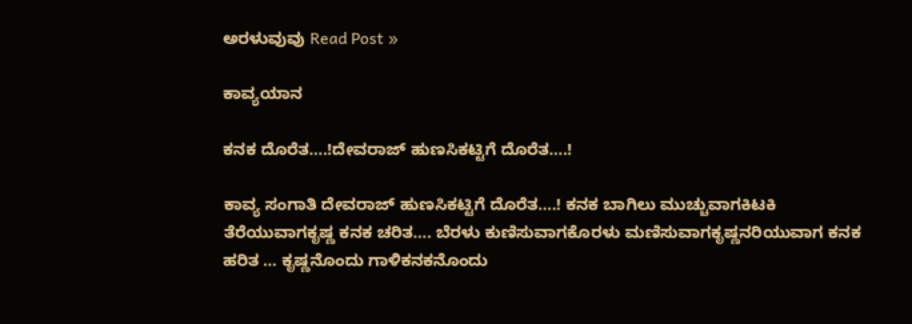ಅರಳುವುವು Read Post »

ಕಾವ್ಯಯಾನ

ಕನಕ ದೊರೆತ….!ದೇವರಾಜ್ ಹುಣಸಿಕಟ್ಟಿಗೆ ದೊರೆತ….!

ಕಾವ್ಯ ಸಂಗಾತಿ ದೇವರಾಜ್ ಹುಣಸಿಕಟ್ಟಿಗೆ ದೊರೆತ….! ಕನಕ ಬಾಗಿಲು ಮುಚ್ಚುವಾಗಕಿಟಕಿ ತೆರೆಯುವಾಗಕೃಷ್ಣ ಕನಕ ಚರಿತ…. ಬೆರಳು ಕುಣಿಸುವಾಗಕೊರಳು ಮಣಿಸುವಾಗಕೃಷ್ಣನರಿಯುವಾಗ ಕನಕ ಹರಿತ … ಕೃಷ್ಣನೊಂದು ಗಾಳಿಕನಕನೊಂದು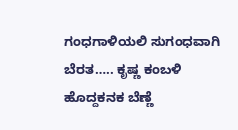ಗಂಧಗಾಳಿಯಲಿ ಸುಗಂಧವಾಗಿ ಬೆರತ….. ಕೃಷ್ಣ ಕಂಬಳಿ ಹೊದ್ದಕನಕ ಬೆಣ್ಣೆ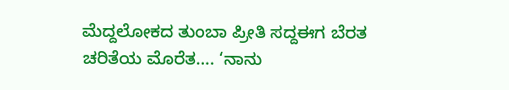ಮೆದ್ದಲೋಕದ ತುಂಬಾ ಪ್ರೀತಿ ಸದ್ದಈಗ ಬೆರತ ಚರಿತೆಯ ಮೊರೆತ…. ‘ನಾನು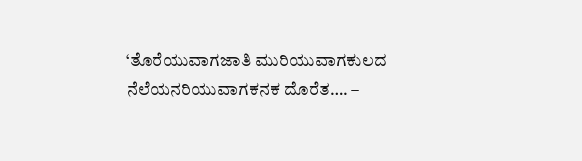‘ತೊರೆಯುವಾಗಜಾತಿ ಮುರಿಯುವಾಗಕುಲದ ನೆಲೆಯನರಿಯುವಾಗಕನಕ ದೊರೆತ…. –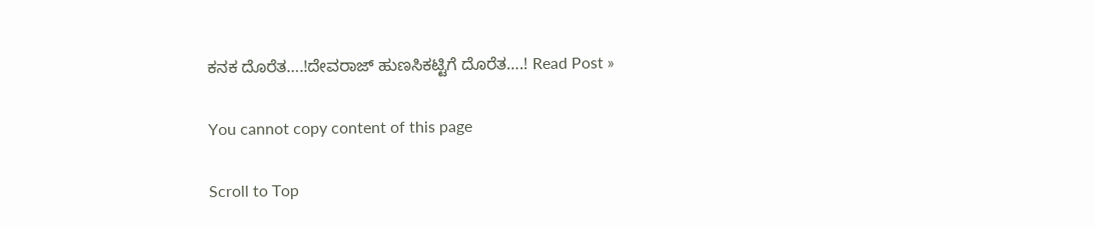ಕನಕ ದೊರೆತ….!ದೇವರಾಜ್ ಹುಣಸಿಕಟ್ಟಿಗೆ ದೊರೆತ….! Read Post »

You cannot copy content of this page

Scroll to Top